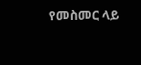የመስመር ላይ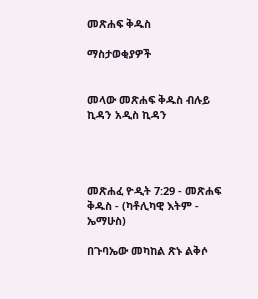መጽሐፍ ቅዱስ

ማስታወቂያዎች


መላው መጽሐፍ ቅዱስ ብሉይ ኪዳን አዲስ ኪዳን




መጽሐፈ ዮዲት 7:29 - መጽሐፍ ቅዱስ - (ካቶሊካዊ እትም - ኤማሁስ)

በጉባኤው መካከል ጽኑ ልቅሶ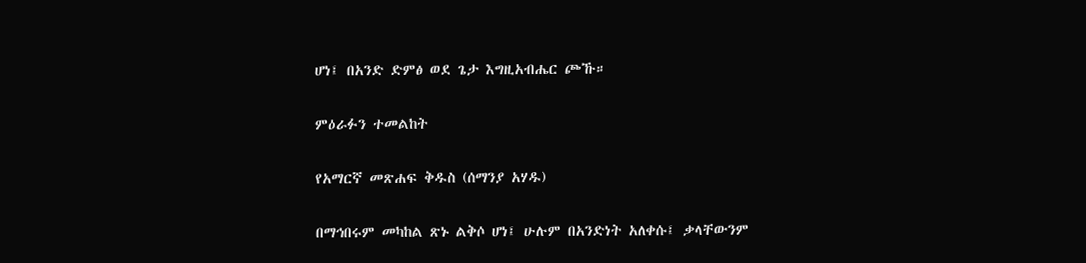ሆነ፤ በአንድ ድምፅ ወደ ጌታ እግዚአብሔር ጮኹ።

ምዕራፉን ተመልከት

የአማርኛ መጽሐፍ ቅዱስ (ሰማንያ አሃዱ)

በማኅበሩም መካከል ጽኑ ልቅሶ ሆነ፤ ሁሉም በአንድነት አለቀሱ፤ ቃላቸውንም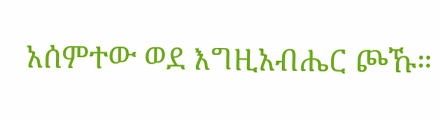አሰምተው ወደ እግዚአብሔር ጮኹ።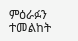ምዕራፉን ተመልከት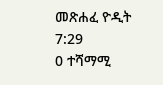መጽሐፈ ዮዲት 7:29
0 ተሻማሚ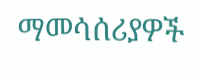ማመሳሰሪያዎች